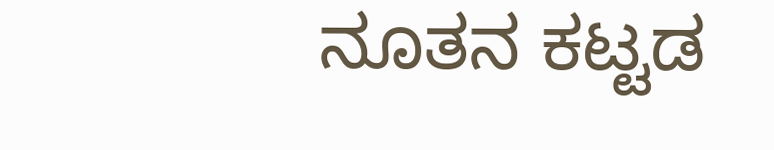ನೂತನ ಕಟ್ಟಡ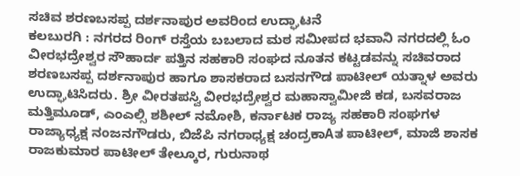ಸಚಿವ ಶರಣಬಸಪ್ಪ ದರ್ಶನಾಪುರ ಅವರಿಂದ ಉದ್ಘಾಟನೆ
ಕಲಬುರಗಿ : ನಗರದ ರಿಂಗ್ ರಸ್ತೆಯ ಬಬಲಾದ ಮಠ ಸಮೀಪದ ಭವಾನಿ ನಗರದಲ್ಲಿ ಓಂ ವೀರಭದ್ರೇಶ್ವರ ಸೌಹಾರ್ದ ಪತ್ತಿನ ಸಹಕಾರಿ ಸಂಘದ ನೂತನ ಕಟ್ಟಡವನ್ನು ಸಚಿವರಾದ ಶರಣಬಸಪ್ಪ ದರ್ಶನಾಪುರ ಹಾಗೂ ಶಾಸಕರಾದ ಬಸನಗೌಡ ಪಾಟೀಲ್ ಯತ್ನಾಳ ಅವರು ಉದ್ಘಾಟಿಸಿದರು. ಶ್ರೀ ವೀರತಪಸ್ವಿ ವೀರಭದ್ರೇಶ್ವರ ಮಹಾಸ್ವಾಮೀಜಿ ಕಡ, ಬಸವರಾಜ ಮತ್ತಿಮೂಡ್, ಎಂಎಲ್ಸಿ ಶಶೀಲ್ ನಮೋಶಿ, ಕರ್ನಾಟಕ ರಾಜ್ಯ ಸಹಕಾರಿ ಸಂಘಗಳ ರಾಜ್ಯಾಧ್ಯಕ್ಷ ನಂಜನಗೌಡರು, ಬಿಜೆಪಿ ನಗರಾಧ್ಯಕ್ಷ ಚಂದ್ರಕಾAತ ಪಾಟೀಲ್, ಮಾಜಿ ಶಾಸಕ ರಾಜಕುಮಾರ ಪಾಟೀಲ್ ತೇಲ್ಕೂರ, ಗುರುನಾಥ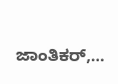ಜಾಂತಿಕರ್,…